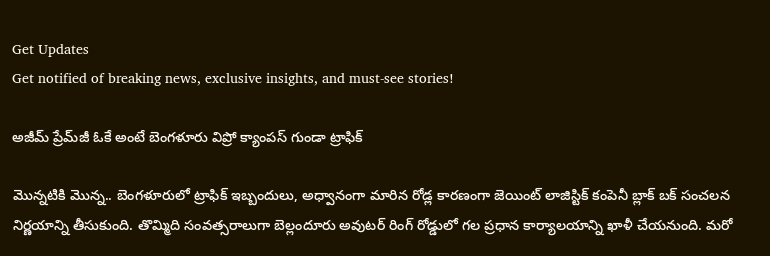Get Updates
Get notified of breaking news, exclusive insights, and must-see stories!

అజీమ్ ప్రేమ్‌జీ ఓకే అంటే బెంగళూరు విప్రో క్యాంపస్ గుండా ట్రాఫిక్

మొన్నటికి మొన్న.. బెంగళూరులో ట్రాఫిక్ ఇబ్బందులు, అధ్వానంగా మారిన రోడ్ల కారణంగా జెయింట్ లాజిస్టిక్ కంపెనీ బ్లాక్ బక్ సంచలన నిర్ణయాన్ని తీసుకుంది. తొమ్మిది సంవత్సరాలుగా బెల్లందూరు అవుటర్ రింగ్ రోడ్డులో గల ప్రధాన కార్యాలయాన్ని ఖాళీ చేయనుంది. మరో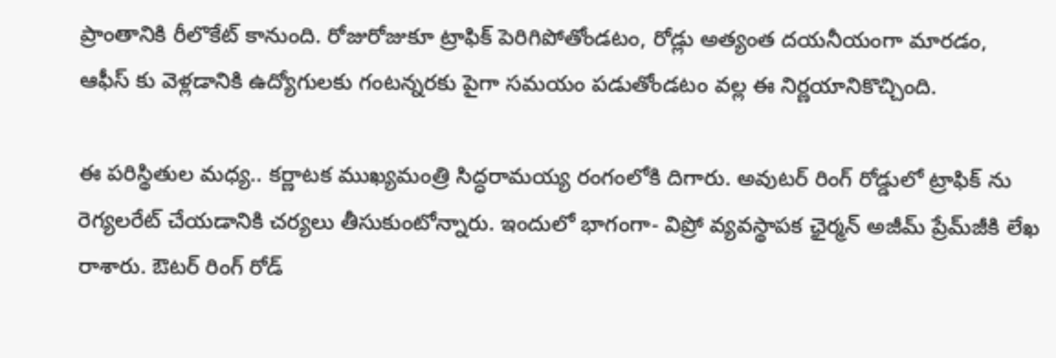ప్రాంతానికి రీలొకేట్ కానుంది. రోజురోజుకూ ట్రాఫిక్ పెరిగిపోతోండటం, రోడ్లు అత్యంత దయనీయంగా మారడం, ఆఫీస్ కు వెళ్లడానికి ఉద్యోగులకు గంటన్నరకు పైగా సమయం పడుతోండటం వల్ల ఈ నిర్ణయానికొచ్చింది.

ఈ పరిస్థితుల మధ్య.. కర్ణాటక ముఖ్యమంత్రి సిద్ధరామయ్య రంగంలోకి దిగారు. అవుటర్ రింగ్ రోడ్డులో ట్రాఫిక్ ను రెగ్యలరేట్ చేయడానికి చర్యలు తీసుకుంటోన్నారు. ఇందులో భాగంగా- విప్రో వ్యవస్థాపక ఛైర్మన్ అజీమ్ ప్రేమ్‌జీకి లేఖ రాశారు. ఔటర్ రింగ్ రోడ్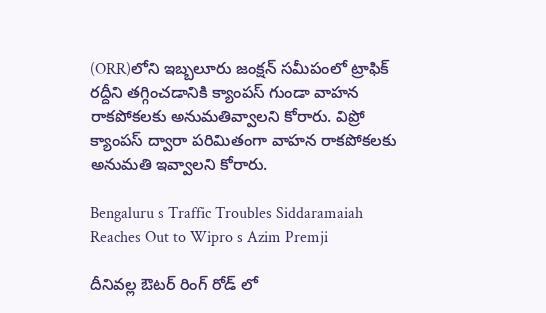(ORR)లోని ఇబ్బలూరు జంక్షన్ సమీపంలో ట్రాఫిక్ రద్దీని తగ్గించడానికి క్యాంపస్ గుండా వాహన రాకపోకలకు అనుమతివ్వాలని కోరారు. విప్రో క్యాంపస్ ద్వారా పరిమితంగా వాహన రాకపోకలకు అనుమతి ఇవ్వాలని కోరారు.

Bengaluru s Traffic Troubles Siddaramaiah Reaches Out to Wipro s Azim Premji

దీనివల్ల ఔటర్ రింగ్ రోడ్ లో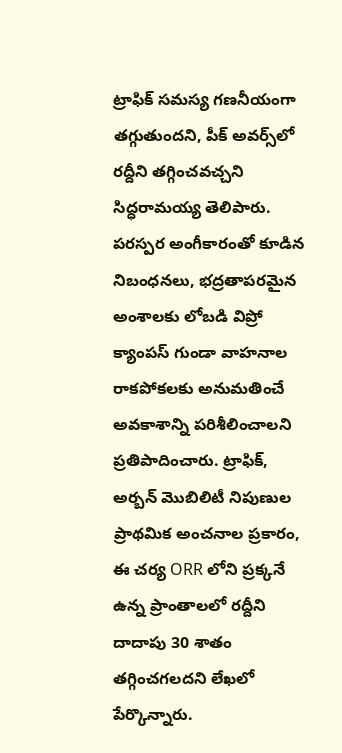ట్రాఫిక్ సమస్య గణనీయంగా తగ్గుతుందని, పీక్ అవర్స్‌లో రద్దీని తగ్గించవచ్చని సిద్ధరామయ్య తెలిపారు. పరస్పర అంగీకారంతో కూడిన నిబంధనలు, భద్రతాపరమైన అంశాలకు లోబడి విప్రో క్యాంపస్ గుండా వాహనాల రాకపోకలకు అనుమతించే అవకాశాన్ని పరిశీలించాలని ప్రతిపాదించారు. ట్రాఫిక్, అర్బన్ మొబిలిటీ నిపుణుల ప్రాథమిక అంచనాల ప్రకారం, ఈ చర్య ORR లోని ప్రక్కనే ఉన్న ప్రాంతాలలో రద్దీని దాదాపు 30 శాతం తగ్గించగలదని లేఖలో పేర్కొన్నారు.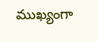ముఖ్యంగా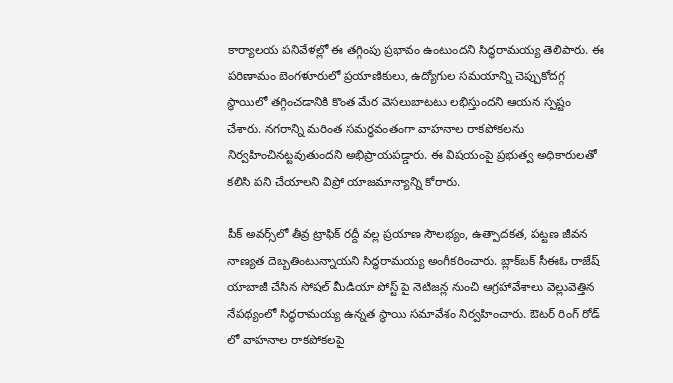కార్యాలయ పనివేళల్లో ఈ తగ్గింపు ప్రభావం ఉంటుందని సిద్ధరామయ్య తెలిపారు. ఈ పరిణామం బెంగళూరులో ప్రయాణికులు, ఉద్యోగుల సమయాన్ని చెప్పుకోదగ్గ స్థాయిలో తగ్గించడానికి కొంత మేర వెసలుబాటటు లభిస్తుందని ఆయన స్పష్టం చేశారు. నగరాన్ని మరింత సమర్థవంతంగా వాహనాల రాకపోకలను నిర్వహించినట్టవుతుందని అభిప్రాయపడ్డారు. ఈ విషయంపై ప్రభుత్వ అధికారులతో కలిసి పని చేయాలని విప్రో యాజమాన్యాన్ని కోరారు.

పీక్ అవర్స్‌లో తీవ్ర ట్రాఫిక్ రద్దీ వల్ల ప్రయాణ సౌలభ్యం, ఉత్పాదకత, పట్టణ జీవన నాణ్యత దెబ్బతింటున్నాయని సిద్ధరామయ్య అంగీకరించారు. బ్లాక్‌బక్ సీఈఓ రాజేష్ యాబాజీ చేసిన సోషల్ మీడియా పోస్ట్ పై నెటిజన్ల నుంచి ఆగ్రహావేశాలు వెల్లువెత్తిన నేపథ్యంలో సిద్ధరామయ్య ఉన్నత స్థాయి సమావేశం నిర్వహించారు. ఔటర్ రింగ్ రోడ్ లో వాహనాల రాకపోకలపై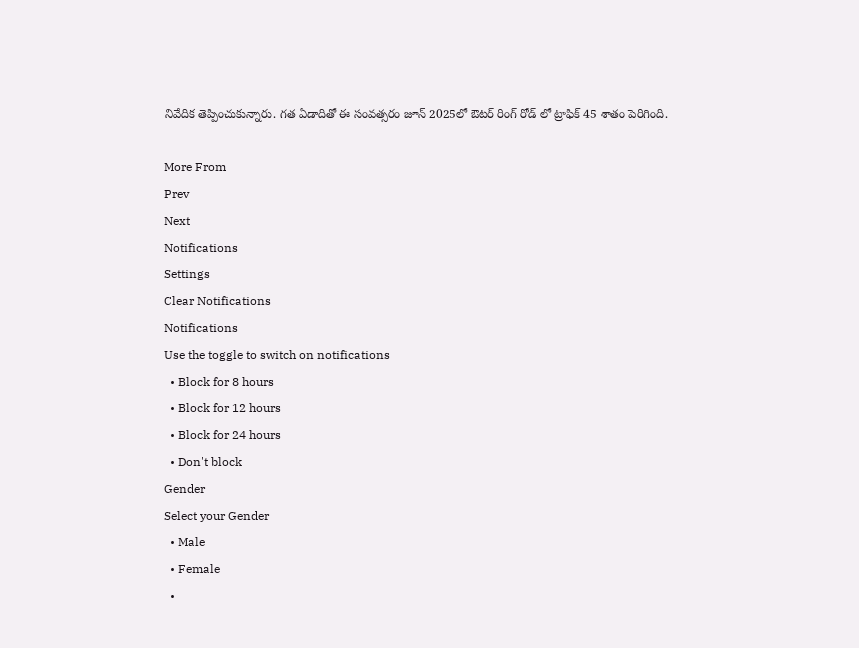నివేదిక తెప్పించుకున్నారు. గత ఏడాదితో ఈ సంవత్సరం జూన్ 2025లో ఔటర్ రింగ్ రోడ్ లో ట్రాఫిక్ 45 శాతం పెరిగింది.

More From
Prev
Next
Notifications
Settings
Clear Notifications
Notifications
Use the toggle to switch on notifications
  • Block for 8 hours
  • Block for 12 hours
  • Block for 24 hours
  • Don't block
Gender
Select your Gender
  • Male
  • Female
  •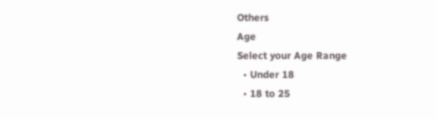Others
Age
Select your Age Range
  • Under 18
  • 18 to 25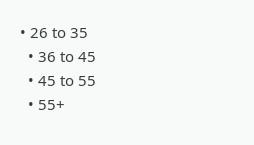• 26 to 35
  • 36 to 45
  • 45 to 55
  • 55+